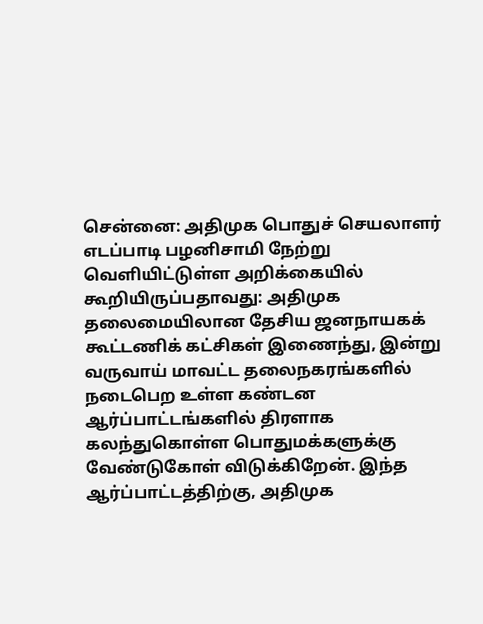சென்னை: அதிமுக பொதுச் செயலாளர் எடப்பாடி பழனிசாமி நேற்று வெளியிட்டுள்ள அறிக்கையில் கூறியிருப்பதாவது: அதிமுக தலைமையிலான தேசிய ஜனநாயகக் கூட்டணிக் கட்சிகள் இணைந்து, இன்று வருவாய் மாவட்ட தலைநகரங்களில் நடைபெற உள்ள கண்டன ஆர்ப்பாட்டங்களில் திரளாக கலந்துகொள்ள பொதுமக்களுக்கு வேண்டுகோள் விடுக்கிறேன். இந்த ஆர்ப்பாட்டத்திற்கு, அதிமுக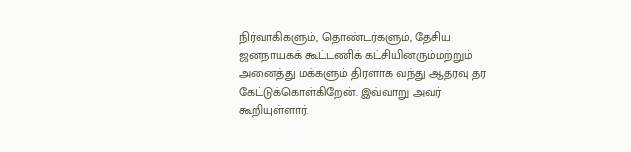நிர்வாகிகளும், தொண்டர்களும், தேசிய ஜனநாயகக் கூட்டணிக் கட்சியினரும்மற்றும் அனைத்து மக்களும் திரளாக வந்து ஆதரவு தர கேட்டுக்கொள்கிறேன். இவ்வாறு அவர் கூறியுள்ளார்.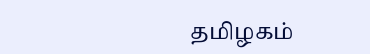தமிழகம்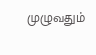முழுவதும்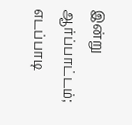இன்று ஆர்ப்பாட்டம்; எடப்பாடி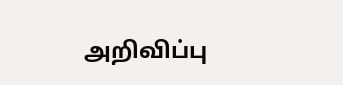அறிவிப்பு